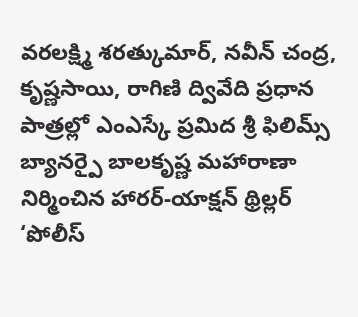వరలక్ష్మి శరత్కుమార్, నవీన్ చంద్ర, కృష్ణసాయి, రాగిణి ద్వివేది ప్రధాన పాత్రల్లో ఎంఎస్కే ప్రమిద శ్రీ ఫిలిమ్స్ బ్యానర్పై బాలకృష్ణ మహారాణా నిర్మించిన హారర్-యాక్షన్ థ్రిల్లర్ ‘పోలీస్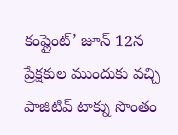కంప్లైంట్’ జూన్ 12న ప్రేక్షకుల ముందుకు వచ్చి పాజిటివ్ టాక్ను సొంతం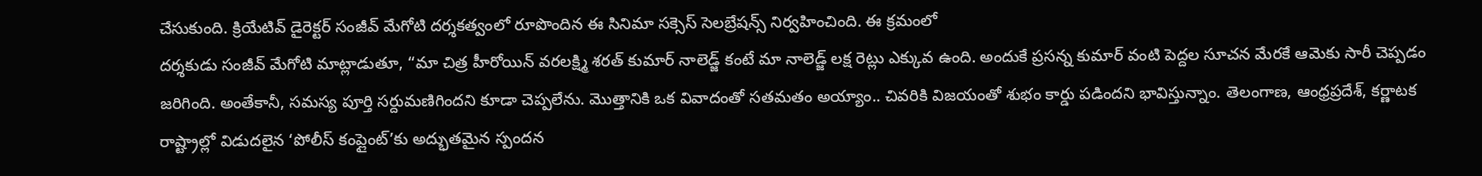చేసుకుంది. క్రియేటివ్ డైరెక్టర్ సంజీవ్ మేగోటి దర్శకత్వంలో రూపొందిన ఈ సినిమా సక్సెస్ సెలబ్రేషన్స్ నిర్వహించింది. ఈ క్రమంలో
దర్శకుడు సంజీవ్ మేగోటి మాట్లాడుతూ, “మా చిత్ర హీరోయిన్ వరలక్ష్మి శరత్ కుమార్ నాలెడ్జ్ కంటే మా నాలెడ్జ్ లక్ష రెట్లు ఎక్కువ ఉంది. అందుకే ప్రసన్న కుమార్ వంటి పెద్దల సూచన మేరకే ఆమెకు సారీ చెప్పడం జరిగింది. అంతేకానీ, సమస్య పూర్తి సర్దుమణిగిందని కూడా చెప్పలేను. మొత్తానికి ఒక వివాదంతో సతమతం అయ్యాం.. చివరికి విజయంతో శుభం కార్డు పడిందని భావిస్తున్నాం. తెలంగాణ, ఆంధ్రప్రదేశ్, కర్ణాటక రాష్ట్రాల్లో విడుదలైన ‘పోలీస్ కంప్లైంట్’కు అద్భుతమైన స్పందన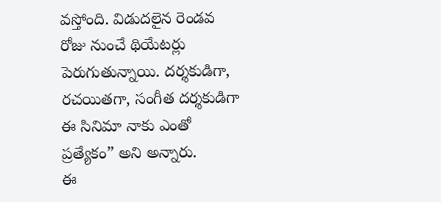వస్తోంది. విడుదలైన రెండవ రోజు నుంచే థియేటర్లు పెరుగుతున్నాయి. దర్శకుడిగా, రచయితగా, సంగీత దర్శకుడిగా ఈ సినిమా నాకు ఎంతో ప్రత్యేకం” అని అన్నారు.
ఈ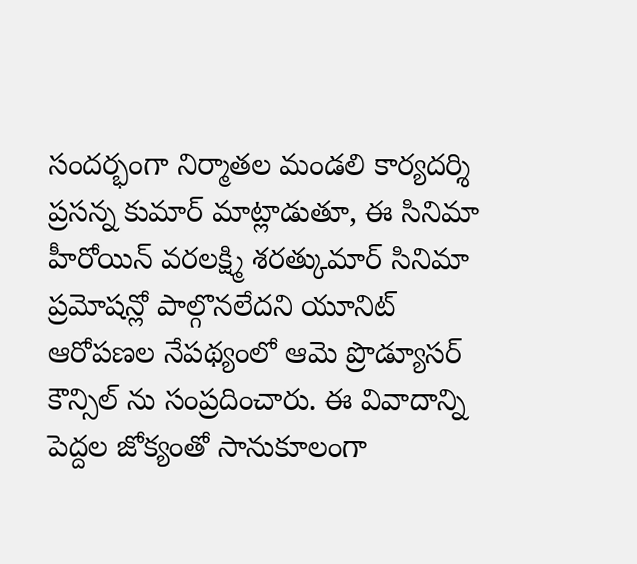సందర్భంగా నిర్మాతల మండలి కార్యదర్శి ప్రసన్న కుమార్ మాట్లాడుతూ, ఈ సినిమా హీరోయిన్ వరలక్ష్మి శరత్కుమార్ సినిమా ప్రమోషన్లో పాల్గొనలేదని యూనిట్ ఆరోపణల నేపథ్యంలో ఆమె ప్రొడ్యూసర్ కౌన్సిల్ ను సంప్రదించారు. ఈ వివాదాన్ని పెద్దల జోక్యంతో సానుకూలంగా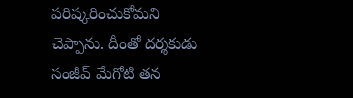పరిష్కరించుకోమని చెప్పాను. దీంతో దర్శకుడు సంజీవ్ మేగోటి తన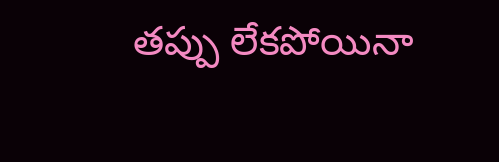తప్పు లేకపోయినా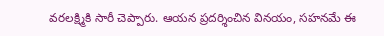వరలక్ష్మికి సారీ చెప్పారు. ఆయన ప్రదర్శించిన వినయం, సహనమే ఈ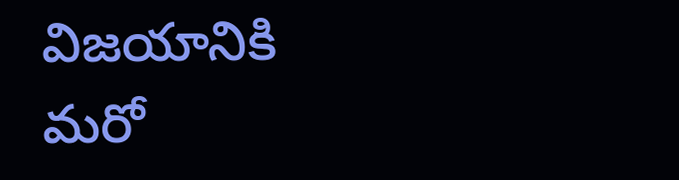విజయానికి మరో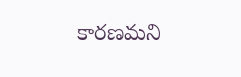కారణమని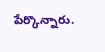పేర్కొన్నారు.